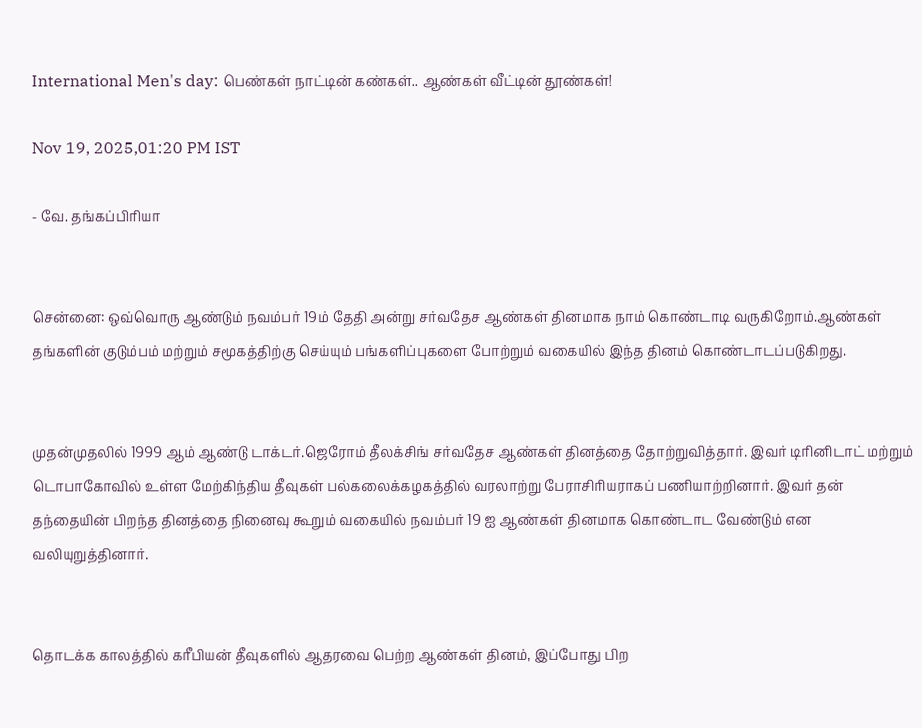International Men's day: பெண்கள் நாட்டின் கண்கள்.. ஆண்கள் வீட்டின் தூண்கள்!

Nov 19, 2025,01:20 PM IST

- வே. தங்கப்பிரியா


சென்னை: ஒவ்வொரு ஆண்டும் நவம்பர் 19ம் தேதி அன்று சர்வதேச ஆண்கள் தினமாக நாம் கொண்டாடி வருகிறோம்.ஆண்கள் தங்களின் குடும்பம் மற்றும் சமூகத்திற்கு செய்யும் பங்களிப்புகளை போற்றும் வகையில் இந்த தினம் கொண்டாடப்படுகிறது.


முதன்முதலில் 1999 ஆம் ஆண்டு டாக்டர்.ஜெரோம் தீலக்சிங் சர்வதேச ஆண்கள் தினத்தை தோற்றுவித்தார். இவர் டிரினிடாட் மற்றும் டொபாகோவில் உள்ள மேற்கிந்திய தீவுகள் பல்கலைக்கழகத்தில் வரலாற்று பேராசிரியராகப் பணியாற்றினார். இவர் தன் தந்தையின் பிறந்த தினத்தை நினைவு கூறும் வகையில் நவம்பர் 19 ஐ ஆண்கள் தினமாக கொண்டாட வேண்டும் என வலியுறுத்தினார்.


தொடக்க காலத்தில் கரீபியன் தீவுகளில் ஆதரவை பெற்ற ஆண்கள் தினம், இப்போது பிற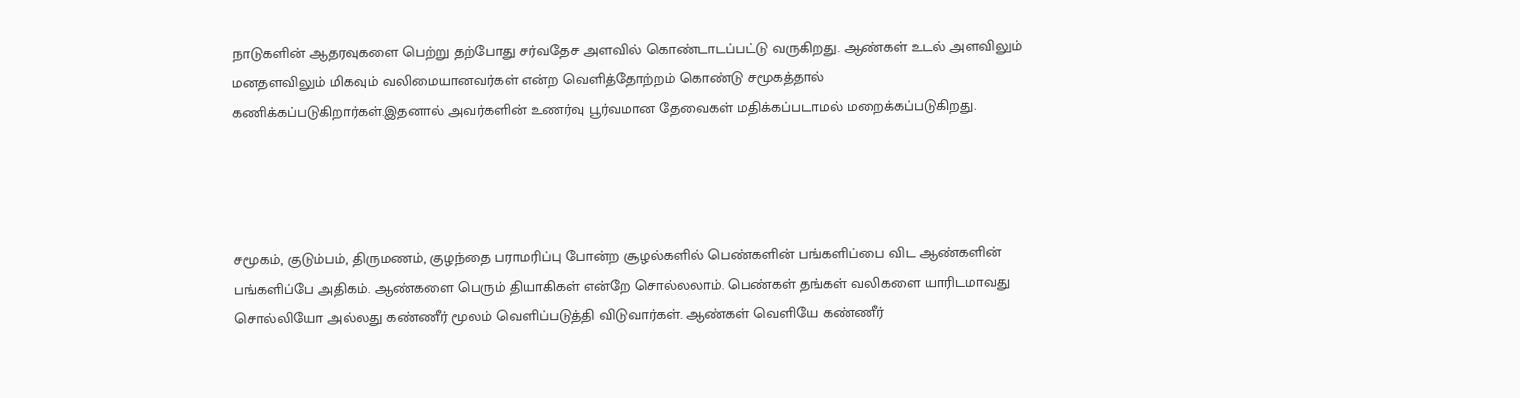நாடுகளின் ஆதரவுகளை பெற்று தற்போது சர்வதேச அளவில் கொண்டாடப்பட்டு வருகிறது. ஆண்கள் உடல் அளவிலும் மனதளவிலும் மிகவும் வலிமையானவர்கள் என்ற வெளித்தோற்றம் கொண்டு சமூகத்தால் கணிக்கப்படுகிறார்கள்.இதனால் அவர்களின் உணர்வு பூர்வமான தேவைகள் மதிக்கப்படாமல் மறைக்கப்படுகிறது.




சமூகம், குடும்பம், திருமணம், குழந்தை பராமரிப்பு போன்ற சூழல்களில் பெண்களின் பங்களிப்பை விட ஆண்களின் பங்களிப்பே அதிகம். ஆண்களை பெரும் தியாகிகள் என்றே சொல்லலாம். பெண்கள் தங்கள் வலிகளை யாரிடமாவது சொல்லியோ அல்லது கண்ணீர் மூலம் வெளிப்படுத்தி விடுவார்கள். ஆண்கள் வெளியே கண்ணீர்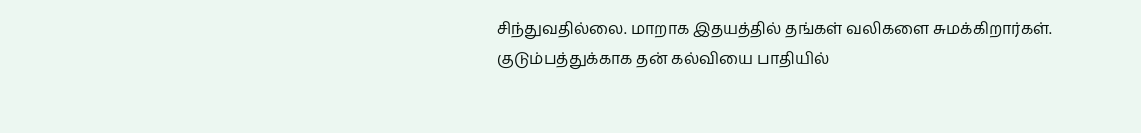சிந்துவதில்லை. மாறாக இதயத்தில் தங்கள் வலிகளை சுமக்கிறார்கள். குடும்பத்துக்காக தன் கல்வியை பாதியில்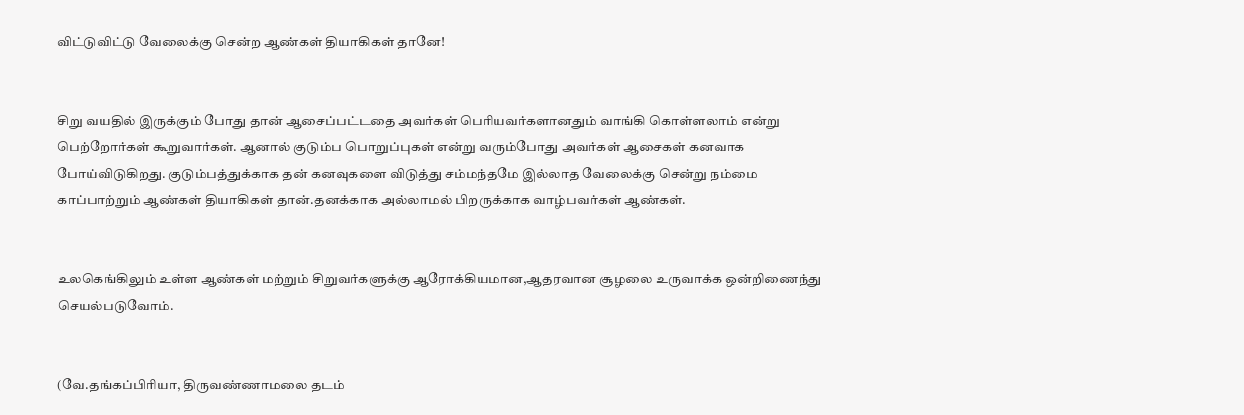விட்டுவிட்டு வேலைக்கு சென்ற ஆண்கள் தியாகிகள் தானே!


சிறு வயதில் இருக்கும் போது தான் ஆசைப்பட்டதை அவர்கள் பெரியவர்களானதும் வாங்கி கொள்ளலாம் என்று பெற்றோர்கள் கூறுவார்கள். ஆனால் குடும்ப பொறுப்புகள் என்று வரும்போது அவர்கள் ஆசைகள் கனவாக போய்விடுகிறது. குடும்பத்துக்காக தன் கனவுகளை விடுத்து சம்மந்தமே இல்லாத வேலைக்கு சென்று நம்மை காப்பாற்றும் ஆண்கள் தியாகிகள் தான்.தனக்காக அல்லாமல் பிறருக்காக வாழ்பவர்கள் ஆண்கள்.


உலகெங்கிலும் உள்ள ஆண்கள் மற்றும் சிறுவர்களுக்கு ஆரோக்கியமான,ஆதரவான சூழலை உருவாக்க ஒன்றிணைந்து செயல்படுவோம்.


(வே.தங்கப்பிரியா, திருவண்ணாமலை தடம்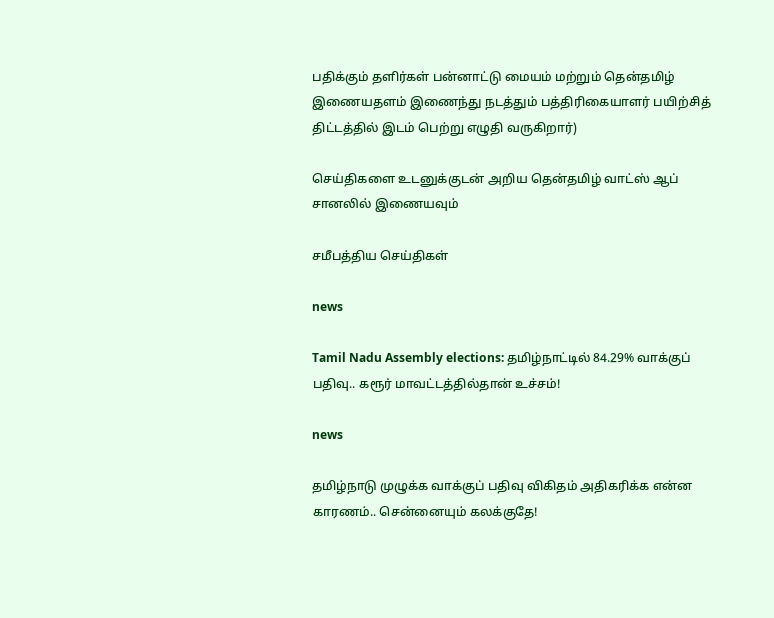பதிக்கும் தளிர்கள் பன்னாட்டு மையம் மற்றும் தென்தமிழ் இணையதளம் இணைந்து நடத்தும் பத்திரிகையாளர் பயிற்சித் திட்டத்தில் இடம் பெற்று எழுதி வருகிறார்)

செய்திகளை உடனுக்குடன் அறிய தென்தமிழ் வாட்ஸ் ஆப் சானலில் இணையவும்

சமீபத்திய செய்திகள்

news

Tamil Nadu Assembly elections: தமிழ்நாட்டில் 84.29% வாக்குப் பதிவு.. கரூர் மாவட்டத்தில்தான் உச்சம்!

news

தமிழ்நாடு முழுக்க வாக்குப் பதிவு விகிதம் அதிகரிக்க என்ன காரணம்.. சென்னையும் கலக்குதே!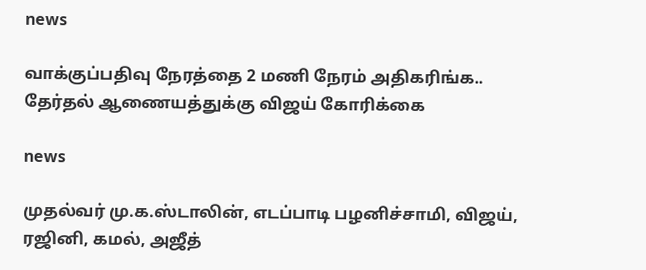news

வாக்குப்பதிவு நேரத்தை 2 மணி நேரம் அதிகரிங்க.. தேர்தல் ஆணையத்துக்கு விஜய் கோரிக்கை

news

முதல்வர் மு.க.ஸ்டாலின், எடப்பாடி பழனிச்சாமி, விஜய், ரஜினி, கமல், அஜீத்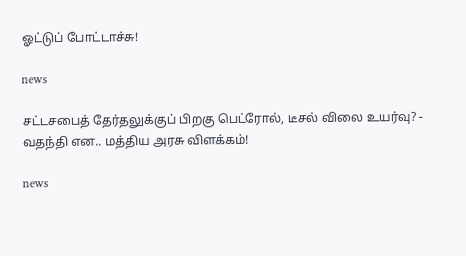ஓட்டுப் போட்டாச்சு!

news

சட்டசபைத் தேர்தலுக்குப் பிறகு பெட்ரோல், டீசல் விலை உயர்வு? - வதந்தி என.. மத்திய அரசு விளக்கம்!

news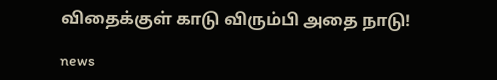விதைக்குள் காடு விரும்பி அதை நாடு!

news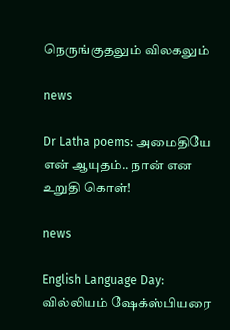நெருங்குதலும் விலகலும்

news

Dr Latha poems: அமைதியே என் ஆயுதம்.. நான் என உறுதி கொள்!

news

English Language Day: வில்லியம் ஷேக்ஸ்பியரை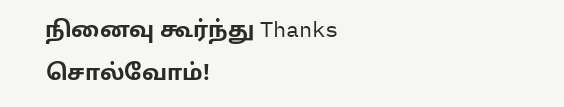நினைவு கூர்ந்து Thanks சொல்வோம்!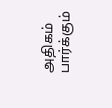அதிகம் பார்க்கும்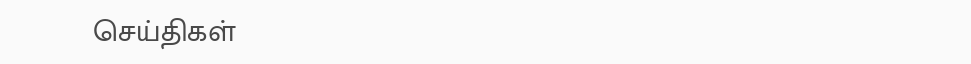செய்திகள்